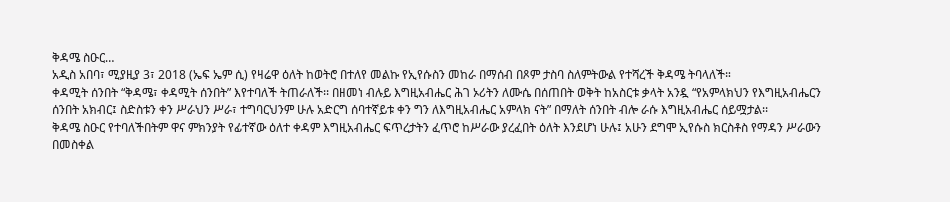ቅዳሜ ስዑር…
አዲስ አበባ፣ ሚያዚያ 3፣ 2018 (ኤፍ ኤም ሲ) የዛሬዋ ዕለት ከወትሮ በተለየ መልኩ የኢየሱስን መከራ በማሰብ በጾም ታስባ ስለምትውል የተሻረች ቅዳሜ ትባላለች።
ቀዳሚት ሰንበት “ቅዳሜ፣ ቀዳሚት ሰንበት” እየተባለች ትጠራለች፡፡ በዘመነ ብሉይ እግዚአብሔር ሕገ ኦሪትን ለሙሴ በሰጠበት ወቅት ከአስርቱ ቃላት አንዷ “የአምላክህን የእግዚአብሔርን ሰንበት አክብር፤ ስድስቱን ቀን ሥራህን ሥራ፣ ተግባርህንም ሁሉ አድርግ ሰባተኛይቱ ቀን ግን ለእግዚአብሔር አምላክ ናት” በማለት ሰንበት ብሎ ራሱ እግዚአብሔር ሰይሟታል፡፡
ቅዳሜ ስዑር የተባለችበትም ዋና ምክንያት የፊተኛው ዕለተ ቀዳም እግዚአብሔር ፍጥረታትን ፈጥሮ ከሥራው ያረፈበት ዕለት እንደሆነ ሁሉ፤ አሁን ደግሞ ኢየሱስ ክርስቶስ የማዳን ሥራውን በመስቀል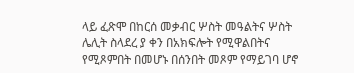ላይ ፈጽሞ በከርሰ መቃብር ሦስት መዓልትና ሦስት ሌሊት ስላደረ ያ ቀን በአክፍሎት የሚዋልበትና የሚጾምበት በመሆኑ በሰንበት መጾም የማይገባ ሆኖ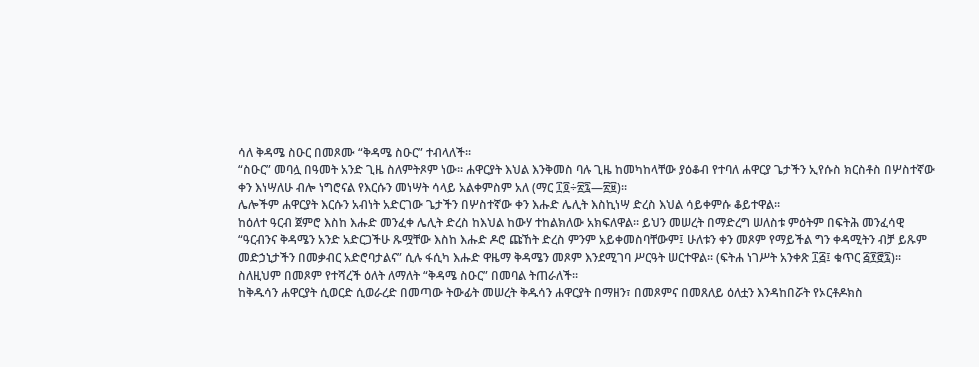ሳለ ቅዳሜ ስዑር በመጾሙ “ቅዳሜ ስዑር” ተብላለች፡፡
“ስዑር” መባሏ በዓመት አንድ ጊዜ ስለምትጾም ነው፡፡ ሐዋርያት እህል እንቅመስ ባሉ ጊዜ ከመካከላቸው ያዕቆብ የተባለ ሐዋርያ ጌታችን ኢየሱስ ክርስቶስ በሦስተኛው ቀን እነሣለሁ ብሎ ነግሮናል የእርሱን መነሣት ሳላይ አልቀምስም አለ (ማር ፲፬÷፳፯—፳፱)፡፡
ሌሎችም ሐዋርያት እርሱን አብነት አድርገው ጌታችን በሦስተኛው ቀን እሑድ ሌሊት እስኪነሣ ድረስ እህል ሳይቀምሱ ቆይተዋል፡፡
ከዕለተ ዓርብ ጀምሮ እስከ እሑድ መንፈቀ ሌሊት ድረስ ከእህል ከውሃ ተከልክለው አክፍለዋል፡፡ ይህን መሠረት በማድረግ ሠለስቱ ምዕትም በፍትሕ መንፈሳዊ “ዓርብንና ቅዳሜን አንድ አድርጋችሁ ጹሟቸው እስከ እሑድ ዶሮ ጩኸት ድረስ ምንም አይቀመስባቸውም፤ ሁለቱን ቀን መጾም የማይችል ግን ቀዳሚትን ብቻ ይጹም መድኃኒታችን በመቃብር አድሮባታልና” ሲሉ ፋሲካ እሑድ ዋዜማ ቅዳሜን መጾም እንደሚገባ ሥርዓት ሠርተዋል፡፡ (ፍትሐ ነገሥት አንቀጽ ፲፭፤ ቁጥር ፭፻፸፯)፡፡
ስለዚህም በመጾም የተሻረች ዕለት ለማለት “ቅዳሜ ስዑር” በመባል ትጠራለች፡፡
ከቅዱሳን ሐዋርያት ሲወርድ ሲወራረድ በመጣው ትውፊት መሠረት ቅዱሳን ሐዋርያት በማዘን፣ በመጾምና በመጸለይ ዕለቷን እንዳከበሯት የኦርቶዶክስ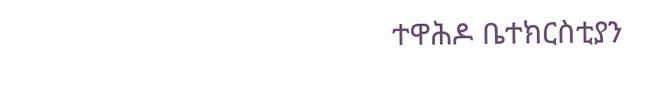ተዋሕዶ ቤተክርስቲያን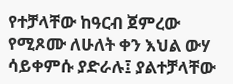የተቻላቸው ከዓርብ ጀምረው የሚጾሙ ለሁለት ቀን እህል ውሃ ሳይቀምሱ ያድራሉ፤ ያልተቻላቸው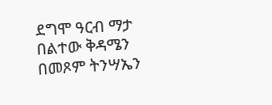ደግሞ ዓርብ ማታ በልተው ቅዳሜን በመጾም ትንሣኤን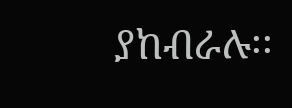ያከብራሉ፡፡